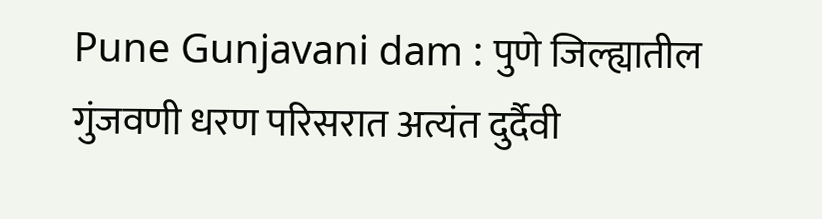Pune Gunjavani dam : पुणे जिल्ह्यातील गुंजवणी धरण परिसरात अत्यंत दुर्दैवी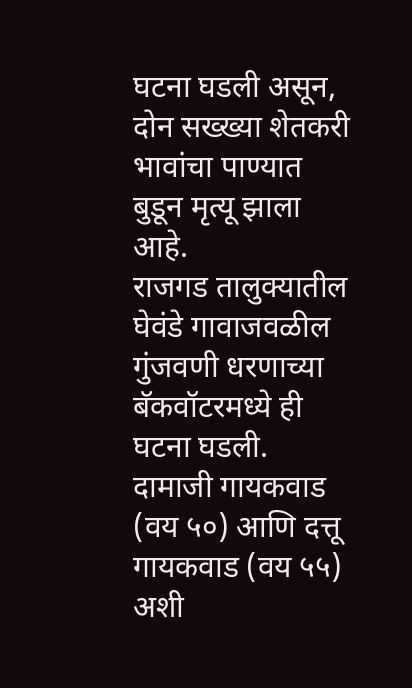घटना घडली असून, दोन सख्ख्या शेतकरी भावांचा पाण्यात बुडून मृत्यू झाला आहे.
राजगड तालुक्यातील घेवंडे गावाजवळील गुंजवणी धरणाच्या बॅकवॉटरमध्ये ही घटना घडली. दामाजी गायकवाड (वय ५०) आणि दत्तू गायकवाड (वय ५५) अशी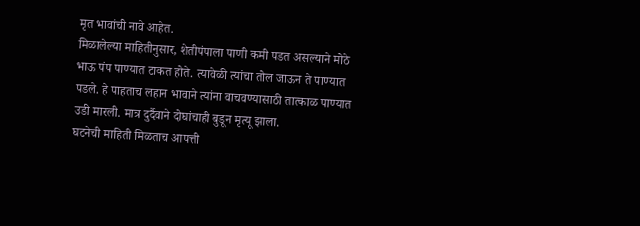मृत भावांची नावे आहेत.
मिळालेल्या माहितीनुसार, शेतीपंपाला पाणी कमी पडत असल्याने मोठे भाऊ पंप पाण्यात टाकत होते. त्यावेळी त्यांचा तोल जाऊन ते पाण्यात पडले. हे पाहताच लहान भावाने त्यांना वाचवण्यासाठी तात्काळ पाण्यात उडी मारली. मात्र दुर्दैवाने दोघांचाही बुडून मृत्यू झाला.
घटनेची माहिती मिळताच आपत्ती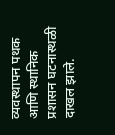व्यवस्थापन पथक आणि स्थानिक प्रशासन घटनास्थळी दाखल झाले.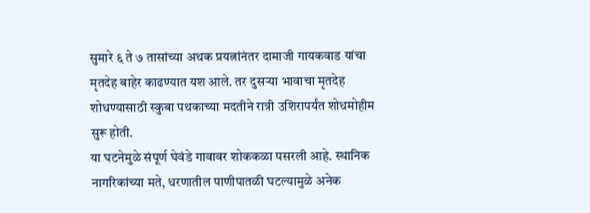सुमारे ६ ते ७ तासांच्या अथक प्रयत्नांनंतर दामाजी गायकवाड यांचा मृतदेह बाहेर काढण्यात यश आले. तर दुसऱ्या भावाचा मृतदेह शोधण्यासाठी स्कुबा पथकाच्या मदतीने रात्री उशिरापर्यंत शोधमोहीम सुरू होती.
या घटनेमुळे संपूर्ण घेवंडे गावावर शोककळा पसरली आहे. स्थानिक नागरिकांच्या मते, धरणातील पाणीपातळी घटल्यामुळे अनेक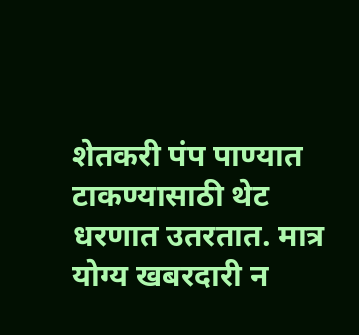शेतकरी पंप पाण्यात टाकण्यासाठी थेट धरणात उतरतात. मात्र योग्य खबरदारी न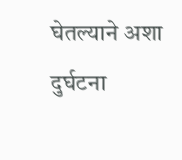घेतल्याने अशा दुर्घटना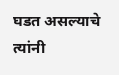घडत असल्याचे त्यांनी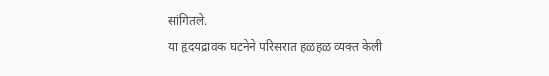सांगितले.
या हृदयद्रावक घटनेने परिसरात हळहळ व्यक्त केली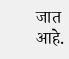जात आहे.